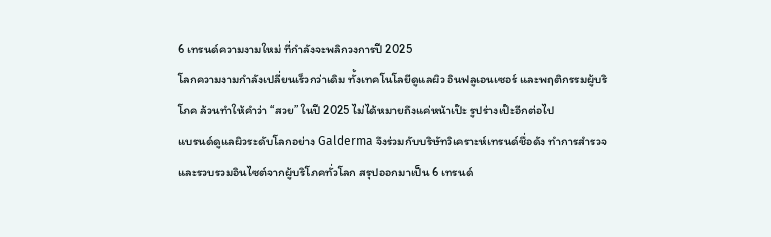6 เทรนด์ความงามใหม่ ที่กำลังจะพลิกวงการปี 2025
โลกความงามกำลังเปลี่ยนเร็วกว่าเดิม ทั้งเทคโนโลยีดูแลผิว อินฟลูเอนเซอร์ และพฤติกรรมผู้บริโภค ล้วนทำให้คำว่า “สวย” ในปี 2025 ไม่ได้หมายถึงแค่หน้าเป๊ะ รูปร่างเป๊ะอีกต่อไป
แบรนด์ดูแลผิวระดับโลกอย่าง Galderma จึงร่วมกับบริษัทวิเคราะห์เทรนด์ชื่อดัง ทำการสำรวจและรวบรวมอินไซต์จากผู้บริโภคทั่วโลก สรุปออกมาเป็น 6 เทรนด์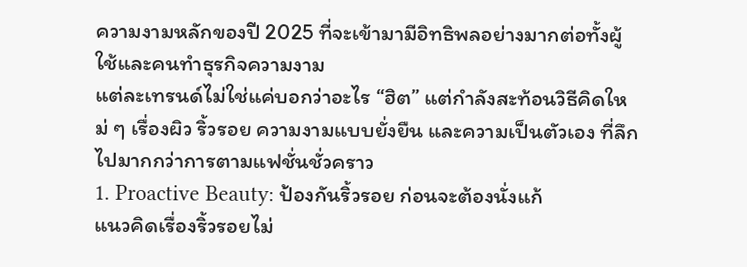ความงามหลักของปี 2025 ที่จะเข้ามามีอิทธิพลอย่างมากต่อทั้งผู้ใช้และคนทำธุรกิจความงาม
แต่ละเทรนด์ไม่ใช่แค่บอกว่าอะไร “ฮิต” แต่กำลังสะท้อนวิธีคิดใหม่ ๆ เรื่องผิว ริ้วรอย ความงามแบบยั่งยืน และความเป็นตัวเอง ที่ลึกไปมากกว่าการตามแฟชั่นชั่วคราว
1. Proactive Beauty: ป้องกันริ้วรอย ก่อนจะต้องนั่งแก้
แนวคิดเรื่องริ้วรอยไม่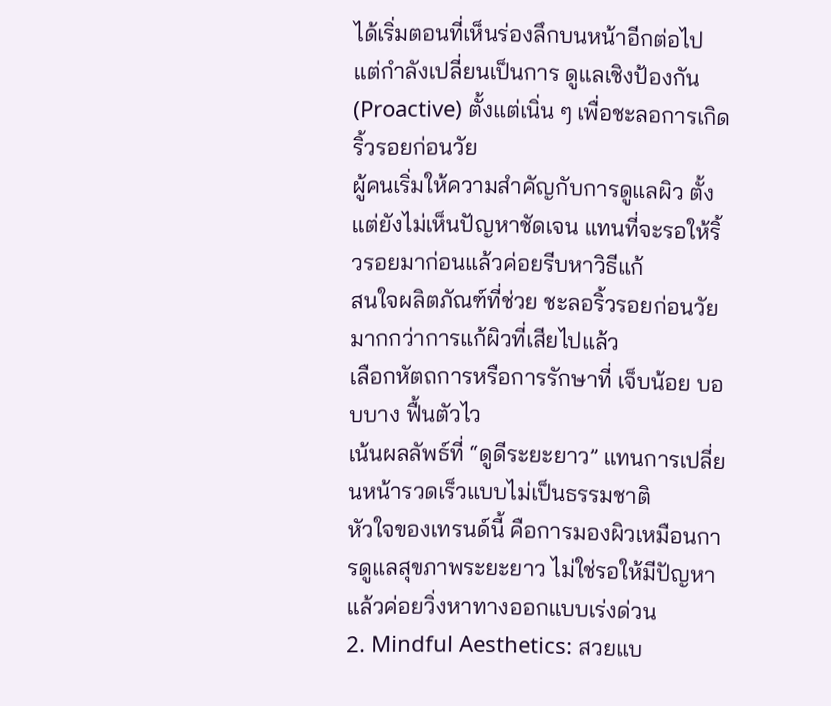ได้เริ่มตอนที่เห็นร่องลึกบนหน้าอีกต่อไป แต่กำลังเปลี่ยนเป็นการ ดูแลเชิงป้องกัน (Proactive) ตั้งแต่เนิ่น ๆ เพื่อชะลอการเกิดริ้วรอยก่อนวัย
ผู้คนเริ่มให้ความสำคัญกับการดูแลผิว ตั้งแต่ยังไม่เห็นปัญหาชัดเจน แทนที่จะรอให้ริ้วรอยมาก่อนแล้วค่อยรีบหาวิธีแก้
สนใจผลิตภัณฑ์ที่ช่วย ชะลอริ้วรอยก่อนวัย มากกว่าการแก้ผิวที่เสียไปแล้ว
เลือกหัตถการหรือการรักษาที่ เจ็บน้อย บอบบาง ฟื้นตัวไว
เน้นผลลัพธ์ที่ “ดูดีระยะยาว” แทนการเปลี่ยนหน้ารวดเร็วแบบไม่เป็นธรรมชาติ
หัวใจของเทรนด์นี้ คือการมองผิวเหมือนการดูแลสุขภาพระยะยาว ไม่ใช่รอให้มีปัญหาแล้วค่อยวิ่งหาทางออกแบบเร่งด่วน
2. Mindful Aesthetics: สวยแบ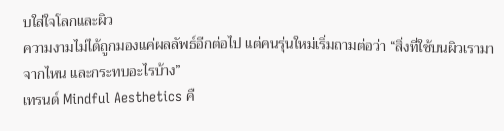บใส่ใจโลกและผิว
ความงามไม่ได้ถูกมองแค่ผลลัพธ์อีกต่อไป แต่คนรุ่นใหม่เริ่มถามต่อว่า “สิ่งที่ใช้บนผิวเรามาจากไหน และกระทบอะไรบ้าง”
เทรนด์ Mindful Aesthetics คื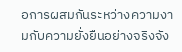อการผสมกันระหว่างความงามกับความยั่งยืนอย่างจริงจัง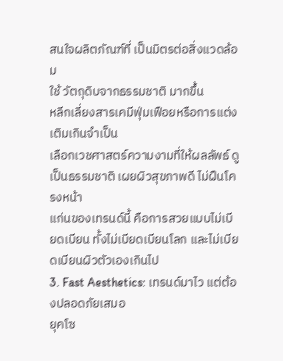สนใจผลิตภัณฑ์ที่ เป็นมิตรต่อสิ่งแวดล้อม
ใช้ วัตถุดิบจากธรรมชาติ มากขึ้น
หลีกเลี่ยงสารเคมีฟุ่มเฟือยหรือการแต่งเติมเกินจำเป็น
เลือกเวชศาสตร์ความงามที่ให้ผลลัพธ์ ดูเป็นธรรมชาติ เผยผิวสุขภาพดี ไม่ฝืนโครงหน้า
แก่นของเทรนด์นี้ คือการสวยแบบไม่เบียดเบียน ทั้งไม่เบียดเบียนโลก และไม่เบียดเบียนผิวตัวเองเกินไป
3. Fast Aesthetics: เทรนด์มาไว แต่ต้องปลอดภัยเสมอ
ยุคโซ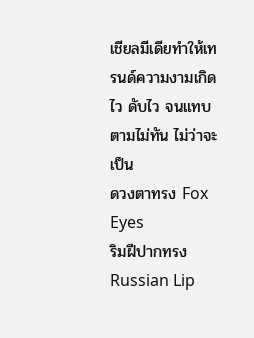เชียลมีเดียทำให้เทรนด์ความงามเกิดไว ดับไว จนแทบตามไม่ทัน ไม่ว่าจะเป็น
ดวงตาทรง Fox Eyes
ริมฝีปากทรง Russian Lip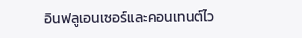อินฟลูเอนเซอร์และคอนเทนต์ไว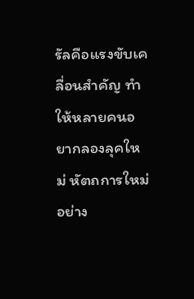รัลคือแรงขับเคลื่อนสำคัญ ทำให้หลายคนอยากลองลุคใหม่ หัตถการใหม่อย่าง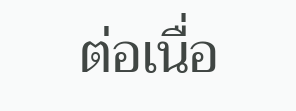ต่อเนื่อ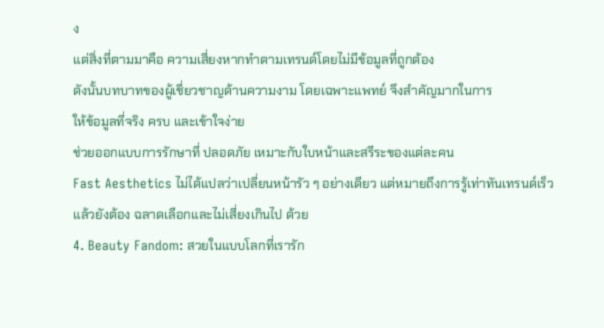ง
แต่สิ่งที่ตามมาคือ ความเสี่ยงหากทำตามเทรนด์โดยไม่มีข้อมูลที่ถูกต้อง
ดังนั้นบทบาทของผู้เชี่ยวชาญด้านความงาม โดยเฉพาะแพทย์ จึงสำคัญมากในการ
ให้ข้อมูลที่จริง ครบ และเข้าใจง่าย
ช่วยออกแบบการรักษาที่ ปลอดภัย เหมาะกับใบหน้าและสรีระของแต่ละคน
Fast Aesthetics ไม่ได้แปลว่าเปลี่ยนหน้ารัว ๆ อย่างเดียว แต่หมายถึงการรู้เท่าทันเทรนด์เร็ว แล้วยังต้อง ฉลาดเลือกและไม่เสี่ยงเกินไป ด้วย
4. Beauty Fandom: สวยในแบบโลกที่เรารัก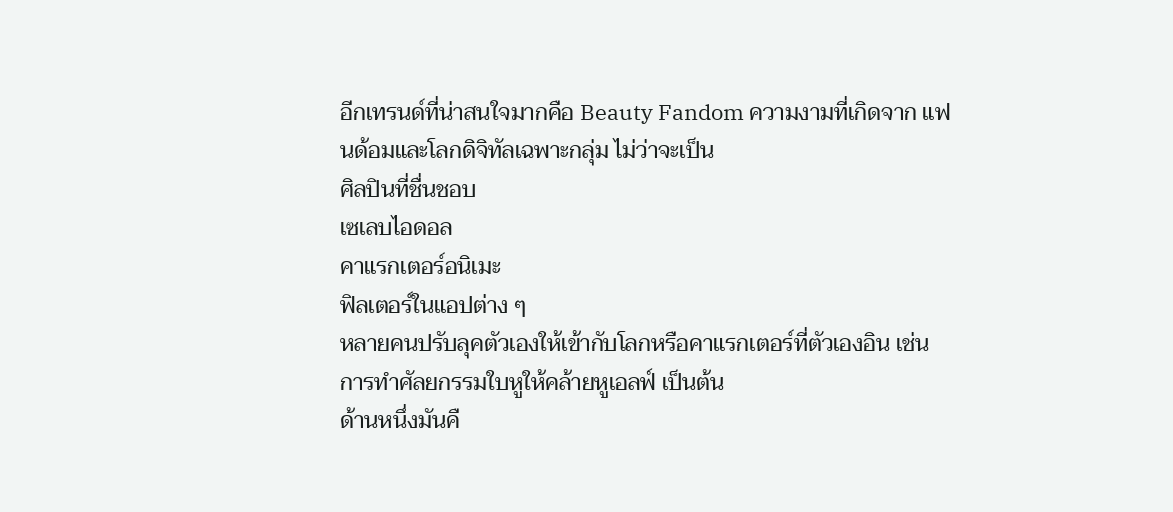อีกเทรนด์ที่น่าสนใจมากคือ Beauty Fandom ความงามที่เกิดจาก แฟนด้อมและโลกดิจิทัลเฉพาะกลุ่ม ไม่ว่าจะเป็น
ศิลปินที่ชื่นชอบ
เซเลบไอดอล
คาแรกเตอร์อนิเมะ
ฟิลเตอร์ในแอปต่าง ๆ
หลายคนปรับลุคตัวเองให้เข้ากับโลกหรือคาแรกเตอร์ที่ตัวเองอิน เช่น การทำศัลยกรรมใบหูให้คล้ายหูเอลฟ์ เป็นต้น
ด้านหนึ่งมันคื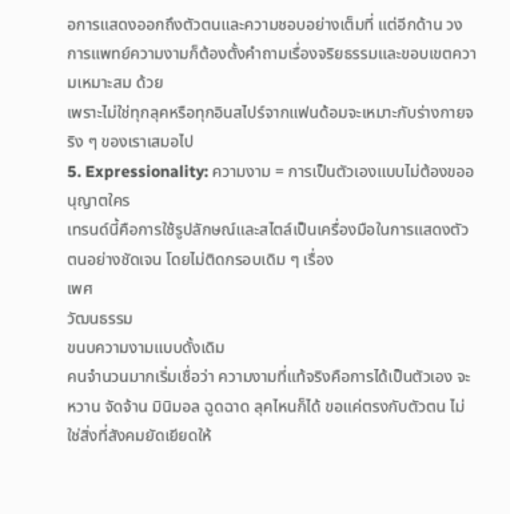อการแสดงออกถึงตัวตนและความชอบอย่างเต็มที่ แต่อีกด้าน วงการแพทย์ความงามก็ต้องตั้งคำถามเรื่องจริยธรรมและขอบเขตความเหมาะสม ด้วย
เพราะไม่ใช่ทุกลุคหรือทุกอินสไปร์จากแฟนด้อมจะเหมาะกับร่างกายจริง ๆ ของเราเสมอไป
5. Expressionality: ความงาม = การเป็นตัวเองแบบไม่ต้องขออนุญาตใคร
เทรนด์นี้คือการใช้รูปลักษณ์และสไตล์เป็นเครื่องมือในการแสดงตัวตนอย่างชัดเจน โดยไม่ติดกรอบเดิม ๆ เรื่อง
เพศ
วัฒนธรรม
ขนบความงามแบบดั้งเดิม
คนจำนวนมากเริ่มเชื่อว่า ความงามที่แท้จริงคือการได้เป็นตัวเอง จะหวาน จัดจ้าน มินิมอล ฉูดฉาด ลุคไหนก็ได้ ขอแค่ตรงกับตัวตน ไม่ใช่สิ่งที่สังคมยัดเยียดให้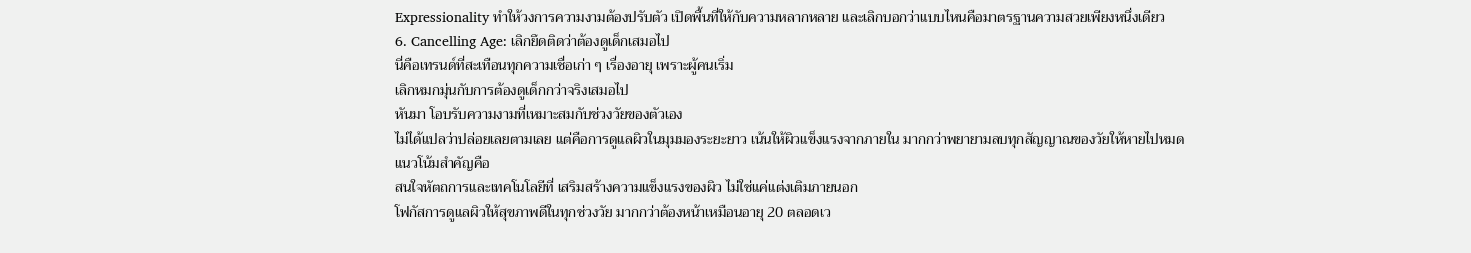Expressionality ทำให้วงการความงามต้องปรับตัว เปิดพื้นที่ให้กับความหลากหลาย และเลิกบอกว่าแบบไหนคือมาตรฐานความสวยเพียงหนึ่งเดียว
6. Cancelling Age: เลิกยึดติดว่าต้องดูเด็กเสมอไป
นี่คือเทรนด์ที่สะเทือนทุกความเชื่อเก่า ๆ เรื่องอายุ เพราะผู้คนเริ่ม
เลิกหมกมุ่นกับการต้องดูเด็กกว่าจริงเสมอไป
หันมา โอบรับความงามที่เหมาะสมกับช่วงวัยของตัวเอง
ไม่ได้แปลว่าปล่อยเลยตามเลย แต่คือการดูแลผิวในมุมมองระยะยาว เน้นให้ผิวแข็งแรงจากภายใน มากกว่าพยายามลบทุกสัญญาณของวัยให้หายไปหมด
แนวโน้มสำคัญคือ
สนใจหัตถการและเทคโนโลยีที่ เสริมสร้างความแข็งแรงของผิว ไม่ใช่แค่แต่งเติมภายนอก
โฟกัสการดูแลผิวให้สุขภาพดีในทุกช่วงวัย มากกว่าต้องหน้าเหมือนอายุ 20 ตลอดเว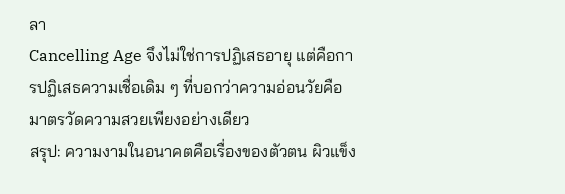ลา
Cancelling Age จึงไม่ใช่การปฏิเสธอายุ แต่คือการปฏิเสธความเชื่อเดิม ๆ ที่บอกว่าความอ่อนวัยคือมาตรวัดความสวยเพียงอย่างเดียว
สรุป: ความงามในอนาคตคือเรื่องของตัวตน ผิวแข็ง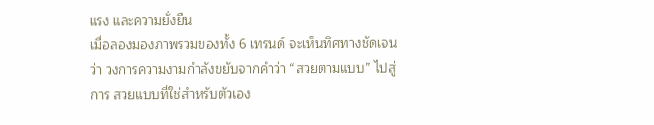แรง และความยั่งยืน
เมื่อลองมองภาพรวมของทั้ง 6 เทรนด์ จะเห็นทิศทางชัดเจนว่า วงการความงามกำลังขยับจากคำว่า “สวยตามแบบ” ไปสู่การ สวยแบบที่ใช่สำหรับตัวเอง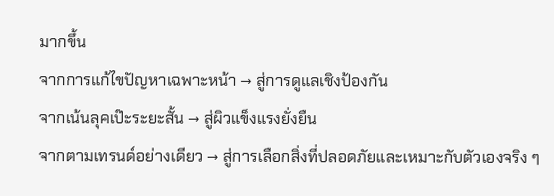มากขึ้น
จากการแก้ไขปัญหาเฉพาะหน้า → สู่การดูแลเชิงป้องกัน
จากเน้นลุคเป๊ะระยะสั้น → สู่ผิวแข็งแรงยั่งยืน
จากตามเทรนด์อย่างเดียว → สู่การเลือกสิ่งที่ปลอดภัยและเหมาะกับตัวเองจริง ๆ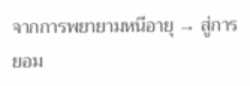จากการพยายามหนีอายุ → สู่การยอม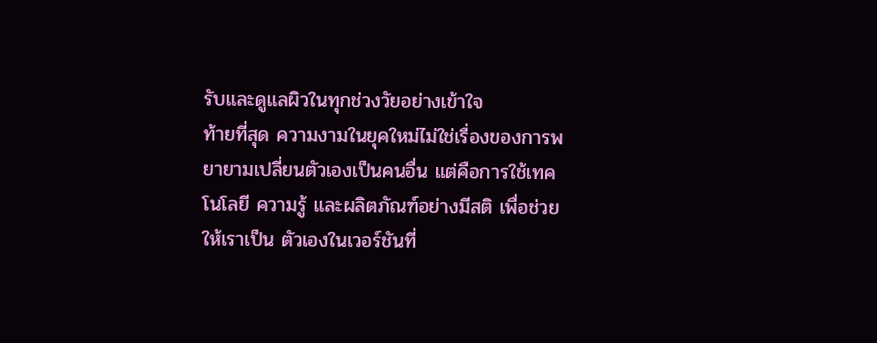รับและดูแลผิวในทุกช่วงวัยอย่างเข้าใจ
ท้ายที่สุด ความงามในยุคใหม่ไม่ใช่เรื่องของการพยายามเปลี่ยนตัวเองเป็นคนอื่น แต่คือการใช้เทคโนโลยี ความรู้ และผลิตภัณฑ์อย่างมีสติ เพื่อช่วยให้เราเป็น ตัวเองในเวอร์ชันที่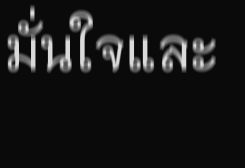มั่นใจและ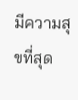มีความสุขที่สุด